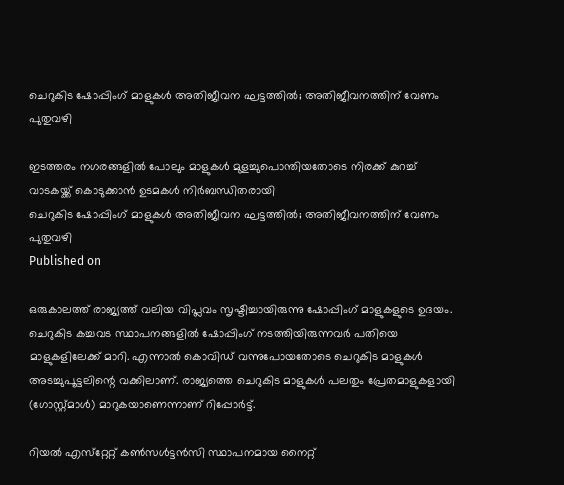ചെറുകിട ഷോപ്പിംഗ് മാളുകള്‍ അതിജീവന ഘട്ടത്തില്‍; അതിജീവനത്തിന് വേണം പുതുവഴി

ഇടത്തരം നഗരങ്ങളില്‍ പോലും മാളുകള്‍ മുളച്ചുപൊന്തിയതോടെ നിരക്ക് കുറച്ച് വാടകയ്ക്ക് കൊടുക്കാന്‍ ഉടമകള്‍ നിര്‍ബന്ധിതരായി
ചെറുകിട ഷോപ്പിംഗ് മാളുകള്‍ അതിജീവന ഘട്ടത്തില്‍; അതിജീവനത്തിന് വേണം പുതുവഴി
Published on

ഒരുകാലത്ത് രാജ്യത്ത് വലിയ വിപ്ലവം സൃഷ്ടിച്ചായിരുന്നു ഷോപ്പിംഗ് മാളുകളുടെ ഉദയം. ചെറുകിട കച്ചവട സ്ഥാപനങ്ങളില്‍ ഷോപ്പിംഗ് നടത്തിയിരുന്നവര്‍ പതിയെ മാളുകളിലേക്ക് മാറി. എന്നാല്‍ കൊവിഡ് വന്നുപോയതോടെ ചെറുകിട മാളുകള്‍ അടച്ചുപൂട്ടലിന്റെ വക്കിലാണ്. രാജ്യത്തെ ചെറുകിട മാളുകള്‍ പലതും പ്രേതമാളുകളായി (ഗോസ്റ്റ്മാള്‍) മാറുകയാണെന്നാണ് റിപ്പോര്‍ട്ട്.

റിയല്‍ എസ്‌റ്റേറ്റ് കണ്‍സള്‍ട്ടന്‍സി സ്ഥാപനമായ നൈറ്റ്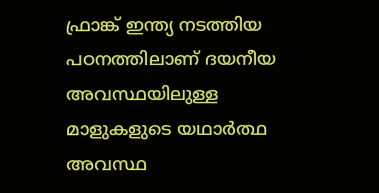ഫ്രാങ്ക് ഇന്ത്യ നടത്തിയ പഠനത്തിലാണ് ദയനീയ അവസ്ഥയിലുള്ള മാളുകളുടെ യഥാര്‍ത്ഥ അവസ്ഥ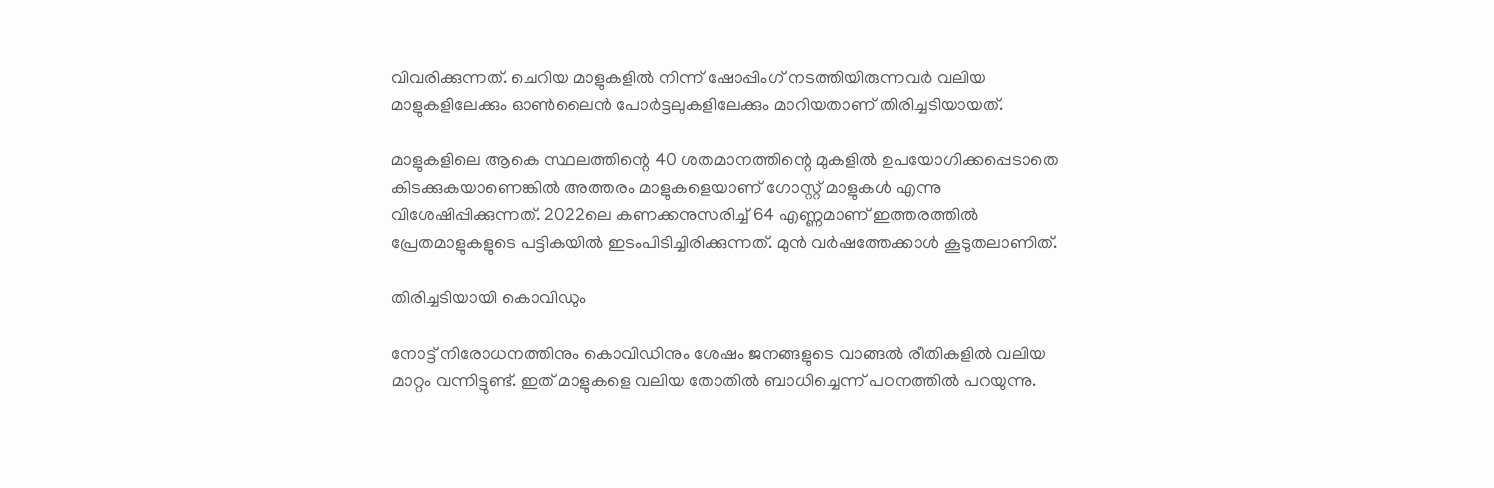വിവരിക്കുന്നത്. ചെറിയ മാളുകളില്‍ നിന്ന് ഷോപ്പിംഗ് നടത്തിയിരുന്നവര്‍ വലിയ മാളുകളിലേക്കും ഓണ്‍ലൈന്‍ പോര്‍ട്ടലുകളിലേക്കും മാറിയതാണ് തിരിച്ചടിയായത്.

മാളുകളിലെ ആകെ സ്ഥലത്തിന്റെ 40 ശതമാനത്തിന്റെ മുകളില്‍ ഉപയോഗിക്കപ്പെടാതെ കിടക്കുകയാണെങ്കില്‍ അത്തരം മാളുകളെയാണ് ഗോസ്റ്റ് മാളുകള്‍ എന്നു വിശേഷിപ്പിക്കുന്നത്. 2022ലെ കണക്കനുസരിച്ച് 64 എണ്ണമാണ് ഇത്തരത്തില്‍ പ്രേതമാളുകളുടെ പട്ടികയില്‍ ഇടംപിടിച്ചിരിക്കുന്നത്. മുന്‍ വര്‍ഷത്തേക്കാള്‍ കൂടുതലാണിത്.

തിരിച്ചടിയായി കൊവിഡും

നോട്ട് നിരോധനത്തിനും കൊവിഡിനും ശേഷം ജനങ്ങളുടെ വാങ്ങല്‍ രീതികളില്‍ വലിയ മാറ്റം വന്നിട്ടുണ്ട്. ഇത് മാളുകളെ വലിയ തോതില്‍ ബാധിച്ചെന്ന് പഠനത്തില്‍ പറയുന്നു.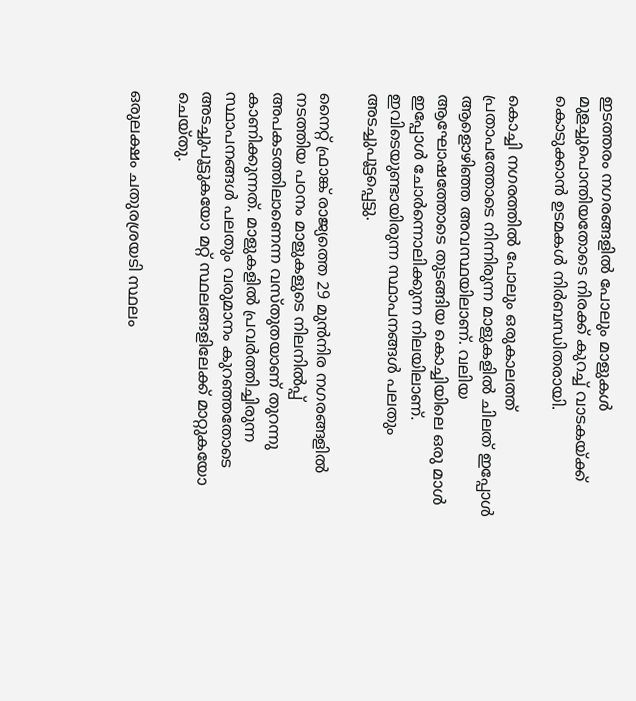ഇടത്തരം നഗരങ്ങളില്‍ പോലും മാളുകള്‍ മുളച്ചുപൊന്തിയതോടെ നിരക്ക് കുറച്ച് വാടകയ്ക്ക് കൊടുക്കാന്‍ ഉടമകള്‍ നിര്‍ബന്ധിതരായി.

കൊച്ചി നഗരത്തില്‍ പോലും ഒരുകാലത്ത് പ്രതാപത്തോടെ നിന്നിരുന്ന മാളുകളില്‍ ചിലത് ഇപ്പോള്‍ ആളൊഴിഞ്ഞ അവസ്ഥയിലാണ്. വലിയ ആഘോഷത്തോടെ തുടങ്ങിയ കൊച്ചിയിലെ ഒരു മാള്‍ ഇപ്പോള്‍ ചോര്‍ന്നൊലിക്കുന്ന നിലയിലാണ്. ഇവിടെയുണ്ടായിരുന്ന സ്ഥാപനങ്ങള്‍ പലതും അടച്ചുപൂട്ടപ്പെട്ടു.

നൈറ്റ് ഫ്രാങ്ക് രാജ്യത്തെ 29 മുന്‍നിര നഗരങ്ങളില്‍ നടത്തിയ പഠനം മാളുകളുടെ നിലനില്‍പ്പ് അപകടത്തിലാണെന്ന വസ്തുതയാണ് തുറന്നു കാണിക്കുന്നത്. മാളുകളില്‍ പ്രവര്‍ത്തിച്ചിരുന്ന സ്ഥാപനങ്ങള്‍ പലതും വരുമാനം കുറഞ്ഞതോടെ അടച്ചുപൂട്ടുകയോ മറ്റ് സ്ഥലങ്ങളിലേക്ക് മാറ്റുകയോ ചെയ്തു.

ഒരുലക്ഷം ചതുരശ്രയടി സ്ഥലം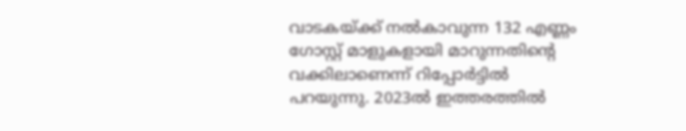വാടകയ്ക്ക് നല്‍കാവുന്ന 132 എണ്ണം ഗോസ്റ്റ് മാളുകളായി മാറുന്നതിന്റെ വക്കിലാണെന്ന് റിപ്പോര്‍ട്ടില്‍ പറയുന്നു. 2023ല്‍ ഇത്തരത്തില്‍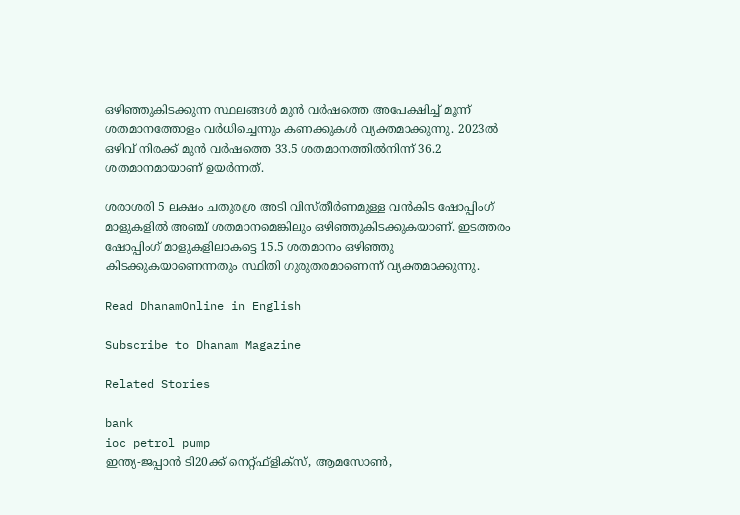ഒഴിഞ്ഞുകിടക്കുന്ന സ്ഥലങ്ങള്‍ മുന്‍ വര്‍ഷത്തെ അപേക്ഷിച്ച് മൂന്ന് ശതമാനത്തോളം വര്‍ധിച്ചെന്നും കണക്കുകള്‍ വ്യക്തമാക്കുന്നു. 2023ല്‍ ഒഴിവ് നിരക്ക് മുന്‍ വര്‍ഷത്തെ 33.5 ശതമാനത്തില്‍നിന്ന് 36.2 ശതമാനമായാണ് ഉയര്‍ന്നത്.

ശരാശരി 5 ലക്ഷം ചതുരശ്ര അടി വിസ്തീര്‍ണമുള്ള വന്‍കിട ഷോപ്പിംഗ് മാളുകളില്‍ അഞ്ച് ശതമാനമെങ്കിലും ഒഴിഞ്ഞുകിടക്കുകയാണ്. ഇടത്തരം ഷോപ്പിംഗ് മാളുകളിലാകട്ടെ 15.5 ശതമാനം ഒഴിഞ്ഞു കിടക്കുകയാണെന്നതും സ്ഥിതി ഗുരുതരമാണെന്ന് വ്യക്തമാക്കുന്നു.

Read DhanamOnline in English

Subscribe to Dhanam Magazine

Related Stories

bank
ioc petrol pump
ഇന്ത്യ-ജപ്പാന്‍ ടി20ക്ക് നെറ്റ്ഫ്‌ളിക്‌സ്, ആമസോണ്‍,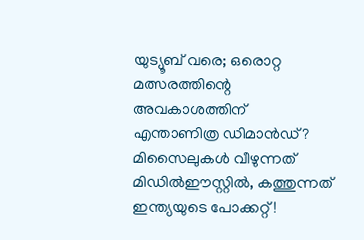യുട്യൂബ് വരെ; ഒരൊറ്റ മത്സരത്തിന്റെ അവകാശത്തിന് എന്താണിത്ര ഡിമാന്‍ഡ്?
മിസൈലുകള്‍ വീഴുന്നത് മിഡില്‍ഈസ്റ്റില്‍, കത്തുന്നത് ഇന്ത്യയുടെ പോക്കറ്റ്!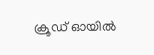ക്രൂഡ് ഓയില്‍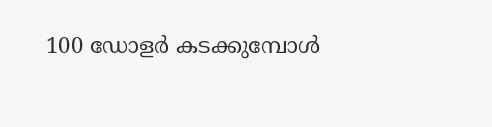100 ഡോളര്‍ കടക്കുമ്പോള്‍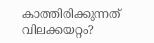കാത്തിരിക്കുന്നത് വിലക്കയറ്റം?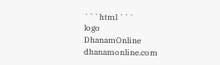```html ```
logo
DhanamOnline
dhanamonline.com